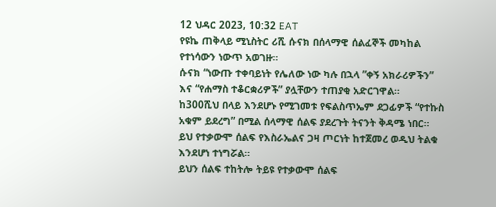12 ህዳር 2023, 10:32 EAT
የዩኬ ጠቅላይ ሚኒስትር ሪሺ ሱናክ በሰላማዊ ሰልፈኞች መካከል የተነሳውን ነውጥ አወገዙ።
ሱናክ “ነውጡ ተቀባይነት የሌለው ነው ካሉ በኋላ ”ቀኝ አክራሪዎችን” እና “የሐማስ ተቆርቋሪዎች” ያሏቸውን ተጠያቂ አድርገዋል።
ከ300ሺህ በላይ እንደሆኑ የሚገመቱ የፍልስጥኤም ደጋፊዎች “የተኩስ አቁም ይደረግ” በሚል ሰላማዊ ሰልፍ ያደረጉት ትናንት ቅዳሜ ነበር።
ይህ የተቃውሞ ሰልፍ የእስራኤልና ጋዛ ጦርነት ከተጀመረ ወዲህ ትልቁ እንደሆነ ተነግሯል።
ይህን ሰልፍ ተከትሎ ትይዩ የተቃውሞ ሰልፍ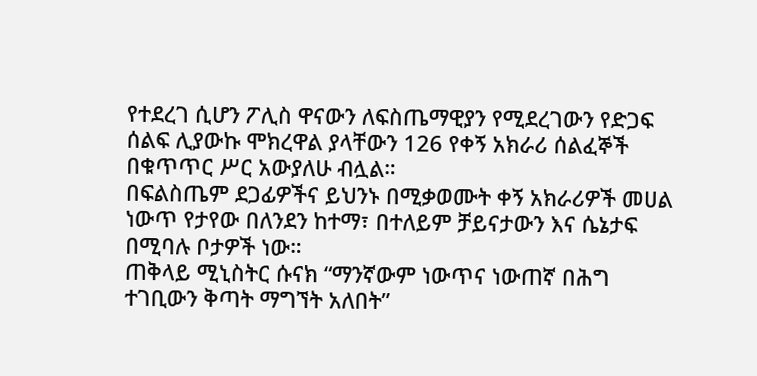የተደረገ ሲሆን ፖሊስ ዋናውን ለፍስጤማዊያን የሚደረገውን የድጋፍ ሰልፍ ሊያውኩ ሞክረዋል ያላቸውን 126 የቀኝ አክራሪ ሰልፈኞች በቁጥጥር ሥር አውያለሁ ብሏል።
በፍልስጤም ደጋፊዎችና ይህንኑ በሚቃወሙት ቀኝ አክራሪዎች መሀል ነውጥ የታየው በለንደን ከተማ፣ በተለይም ቻይናታውን እና ሴኔታፍ በሚባሉ ቦታዎች ነው።
ጠቅላይ ሚኒስትር ሱናክ “ማንኛውም ነውጥና ነውጠኛ በሕግ ተገቢውን ቅጣት ማግኘት አለበት”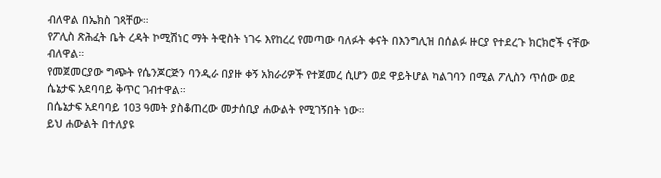ብለዋል በኤክስ ገጻቸው።
የፖሊስ ጽሕፈት ቤት ረዳት ኮሚሽነር ማት ትዊስት ነገሩ እየከረረ የመጣው ባለፉት ቀናት በእንግሊዝ በሰልፉ ዙርያ የተደረጉ ክርክሮች ናቸው ብለዋል።
የመጀመርያው ግጭት የሴንጆርጅን ባንዲራ በያዙ ቀኝ አክራሪዎች የተጀመረ ሲሆን ወደ ዋይትሆል ካልገባን በሚል ፖሊስን ጥሰው ወደ ሴኔታፍ አደባባይ ቅጥር ገብተዋል።
በሴኔታፍ አደባባይ 103 ዓመት ያስቆጠረው መታሰቢያ ሐውልት የሚገኝበት ነው።
ይህ ሐውልት በተለያዩ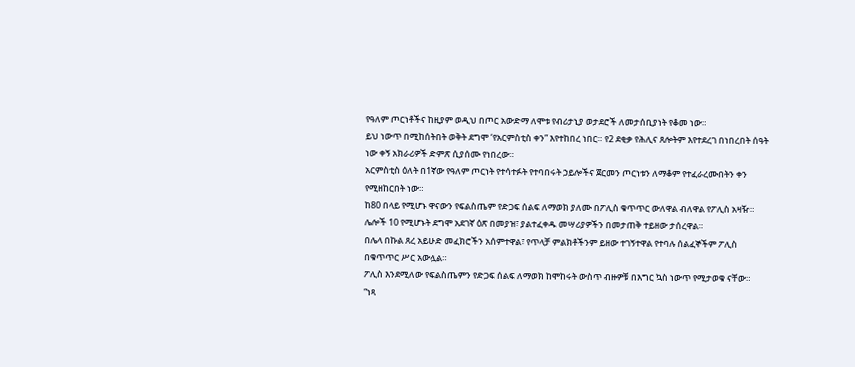የዓለም ጦርነቶችና ከዚያም ወዲህ በጦር አውድማ ለሞቱ የብሪታኒያ ወታደሮች ለመታሰቢያነት የቆመ ነው።
ይህ ነውጥ በሚከሰትበት ወቅት ደግሞ ‘የአርምስቲስ ቀን” እየተከበረ ነበር። የ2 ደቂቃ የሕሊና ጸሎትም እየተደረገ በነበረበት ሰዓት ነው ቀኝ አክራሪዎች ድምጽ ሲያሰሙ የነበረው።
አርምስቲስ ዕለት በ1ኛው የዓለም ጦርነት የተሳተፉት የተባበሩት ኃይሎችና ጀርመን ጦርነቱን ለማቆም የተፈራረሙበትን ቀን የሚዘከርበት ነው።
ከ80 በላይ የሚሆኑ ዋናውን የፍልስጤም የድጋፍ ሰልፍ ለማወክ ያለሙ በፖሊስ ቁጥጥር ውለዋል ብለዋል የፖሊስ አዛዥ።
ሌሎች 10 የሚሆኑት ደግሞ አደገኛ ዕጽ በመያዝ፣ ያልተፈቀዱ መሣሪያዎችን በመታጠቅ ተይዘው ታሰረዋል።
በሌላ በኩል ጸረ አይሁድ መፈክሮችን አሰምተዋል፣ የጥላቻ ምልክቶችንም ይዘው ተገኝተዋል የተባሉ ሰልፈኞችም ፖሊስ በቁጥጥር ሥር አውሏል።
ፖሊስ እንደሚለው የፍልስጤምን የድጋፍ ሰልፍ ለማወክ ከሞከሩት ውስጥ ብዙዎቹ በእግር ኳስ ነውጥ የሚታወቁ ናቸው።
“ነጻ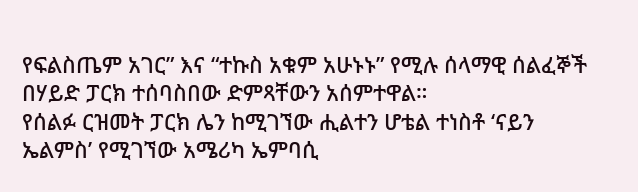የፍልስጤም አገር” እና “ተኩስ አቁም አሁኑኑ” የሚሉ ሰላማዊ ሰልፈኞች በሃይድ ፓርክ ተሰባስበው ድምጻቸውን አሰምተዋል።
የሰልፉ ርዝመት ፓርክ ሌን ከሚገኘው ሒልተን ሆቴል ተነስቶ ‘ናይን ኤልምስ’ የሚገኘው አሜሪካ ኤምባሲ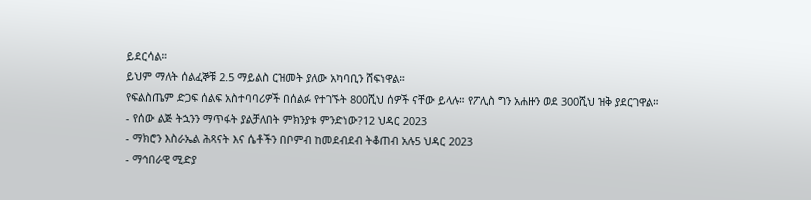ይደርሳል።
ይህም ማለት ሰልፈኞቹ 2.5 ማይልስ ርዝመት ያለው አካባቢን ሸፍነዋል።
የፍልስጤም ድጋፍ ሰልፍ አስተባባሪዎች በሰልፉ የተገኙት 800ሺህ ሰዎች ናቸው ይላሉ። የፖሊስ ግን አሐዙን ወደ 300ሺህ ዝቅ ያደርገዋል።
- የሰው ልጅ ትኋንን ማጥፋት ያልቻለበት ምክንያቱ ምንድነው?12 ህዳር 2023
- ማክሮን እስራኤል ሕጻናት እና ሴቶችን በቦምብ ከመደብደብ ትቆጠብ አሉ5 ህዳር 2023
- ማኅበራዊ ሚድያ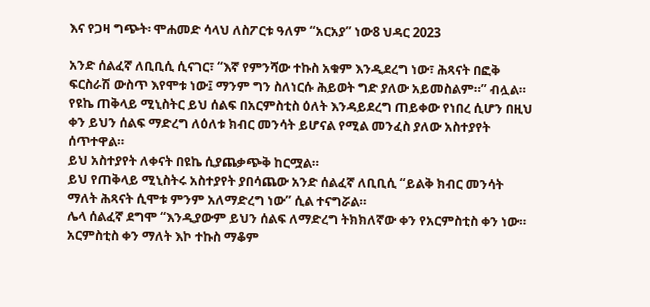እና የጋዛ ግጭት፡ ሞሐመድ ሳላህ ለስፖርቱ ዓለም “አርአያ” ነው8 ህዳር 2023

አንድ ሰልፈኛ ለቢቢሲ ሲናገር፣ “እኛ የምንሻው ተኩስ አቁም እንዲደረግ ነው፣ ሕጻናት በፎቅ ፍርስራሽ ውስጥ እየሞቱ ነው፤ ማንም ግን ስለነርሱ ሕይወት ግድ ያለው አይመስልም።” ብሏል።
የዩኬ ጠቅላይ ሚኒስትር ይህ ሰልፍ በአርምስቲስ ዕለት እንዳይደረግ ጠይቀው የነበረ ሲሆን በዚህ ቀን ይህን ሰልፍ ማድረግ ለዕለቱ ክብር መንሳት ይሆናል የሚል መንፈስ ያለው አስተያየት ሰጥተዋል።
ይህ አስተያየት ለቀናት በዩኬ ሲያጨቃጭቅ ከርሟል።
ይህ የጠቅላይ ሚኒስትሩ አስተያየት ያበሳጨው አንድ ሰልፈኛ ለቢቢሲ “ይልቅ ክብር መንሳት ማለት ሕጻናት ሲሞቱ ምንም አለማድረግ ነው” ሲል ተናግሯል።
ሌላ ሰልፈኛ ደግሞ “እንዲያውም ይህን ሰልፍ ለማድረግ ትክክለኛው ቀን የአርምስቲስ ቀን ነው። አርምስቲስ ቀን ማለት እኮ ተኩስ ማቆም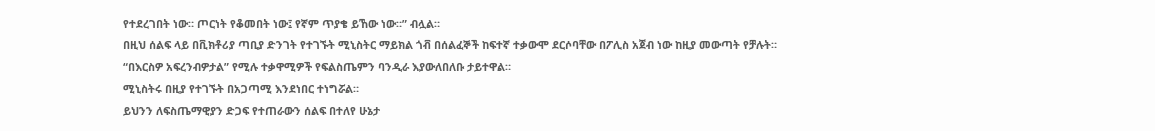የተደረገበት ነው። ጦርነት የቆመበት ነው፤ የኛም ጥያቄ ይኸው ነው።” ብሏል።
በዚህ ሰልፍ ላይ በቪክቶሪያ ጣቢያ ድንገት የተገኙት ሚኒስትር ማይክል ጎቭ በሰልፈኞች ከፍተኛ ተቃውሞ ደርሶባቸው በፖሊስ አጀብ ነው ከዚያ መውጣት የቻሉት።
“በእርስዎ አፍረንብዎታል” የሚሉ ተቃዋሚዎች የፍልስጤምን ባንዲራ እያውለበለቡ ታይተዋል።
ሚኒስትሩ በዚያ የተገኙት በአጋጣሚ እንደነበር ተነግሯል።
ይህንን ለፍስጤማዊያን ድጋፍ የተጠራውን ሰልፍ በተለየ ሁኔታ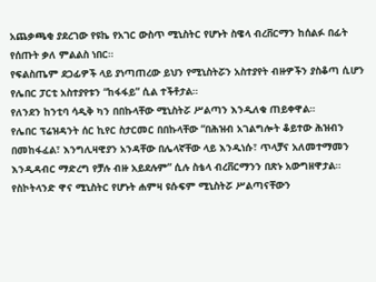አጨቃጫቂ ያደረገው የዩኬ የአገር ውስጥ ሚኒስትር የሆኑት ስዌላ ብረቨርማን ከሰልፉ በፊት የሰጡት ቃለ ምልልስ ነበር።
የፍልስጤም ደጋፊዎች ላይ ያነጣጠረው ይህን የሚኒስትሯን አስተያየት ብዙዎችን ያስቆጣ ሲሆን የሌበር ፓርቲ አስተያየቱን “ከፋፋይ” ሲል ተችቶታል።
የለንደን ከንቲባ ሳዲቅ ካን በበኩላቸው ሚኒስትሯ ሥልጣን እንዲለቁ ጠይቀዋል።
የሌበር ፕሬዝዳንት ሰር ኪየር ስታርመር በበኩላቸው “በሕዝብ አገልግሎት ቆይተው ሕዝብን በመከፋፈል፣ እንግሊዛዊያን አንዳቸው በሌላኛቸው ላይ እንዲነሱ፣ ጥላቻና አለመተማመን እንዲዳብር ማድረግ የቻሉ ብዙ አይደሉም” ሲሉ ስቴላ ብረቨርማንን በጽኑ አውግዘዋታል።
የስኮትላንድ ዋና ሚኒስትር የሆኑት ሐምዛ ዩሱፍም ሚኒስትሯ ሥልጣናቸውን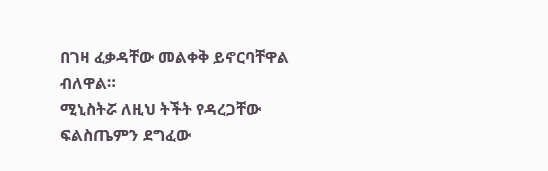በገዛ ፈቃዳቸው መልቀቅ ይኖርባቸዋል ብለዋል።
ሚኒስትሯ ለዚህ ትችት የዳረጋቸው ፍልስጤምን ደግፈው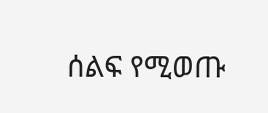ሰልፍ የሚወጡ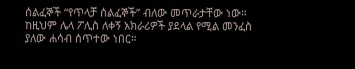ሰልፈኞች “የጥላቻ ሰልፈኞች” ብለው መጥራታቸው ነው።
ከዚህም ሌላ ፖሊስ ለቀኝ አክራሪዎች ያደላል የሚል መንፈስ ያለው ሐሳብ ሰጥተው ነበር።